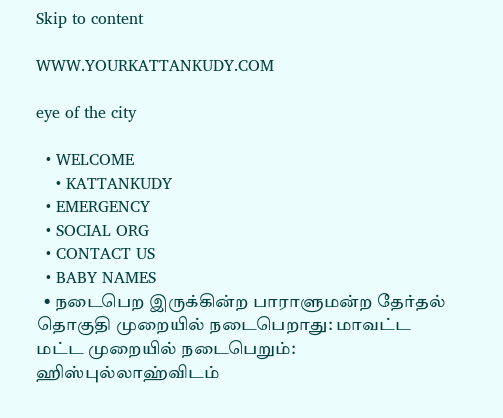Skip to content

WWW.YOURKATTANKUDY.COM

eye of the city

  • WELCOME
    • KATTANKUDY
  • EMERGENCY
  • SOCIAL ORG
  • CONTACT US
  • BABY NAMES
  • நடைபெற இருக்கின்ற பாராளுமன்ற தேர்தல் தொகுதி முறையில் நடைபெறாது: மாவட்ட மட்ட முறையில் நடைபெறும்: ஹிஸ்புல்லாஹ்விடம்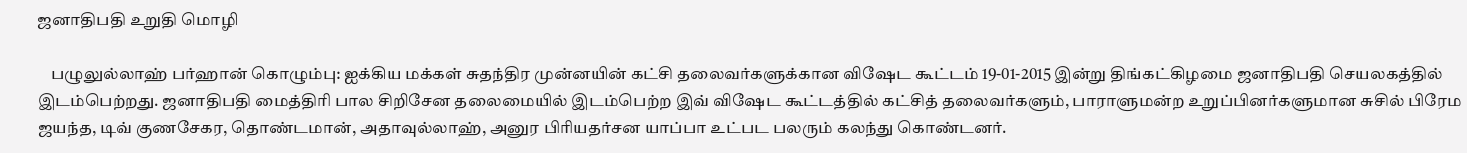ஜனாதிபதி உறுதி மொழி

    பழுலுல்லாஹ் பர்ஹான் கொழும்பு: ஐக்கிய மக்கள் சுதந்திர முன்னயின் கட்சி தலைவர்களுக்கான விஷேட கூட்டம் 19-01-2015 இன்று திங்கட்கிழமை ஜனாதிபதி செயலகத்தில் இடம்பெற்றது. ஜனாதிபதி மைத்திரி பால சிறிசேன தலைமையில் இடம்பெற்ற இவ் விஷேட கூட்டத்தில் கட்சித் தலைவர்களும், பாராளுமன்ற உறுப்பினர்களுமான சுசில் பிரேம ஜயந்த, டிவ் குணசேகர, தொண்டமான், அதாவுல்லாஹ், அனுர பிரியதர்சன யாப்பா உட்பட பலரும் கலந்து கொண்டனர்.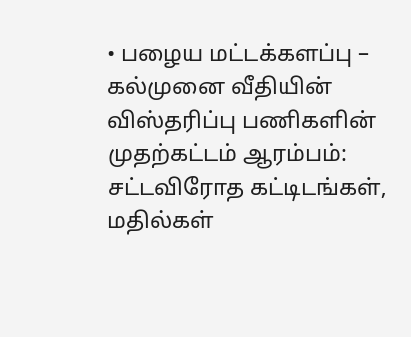• பழைய மட்டக்களப்பு – கல்முனை வீதியின் விஸ்தரிப்பு பணிகளின் முதற்கட்டம் ஆரம்பம்: சட்டவிரோத கட்டிடங்கள், மதில்கள்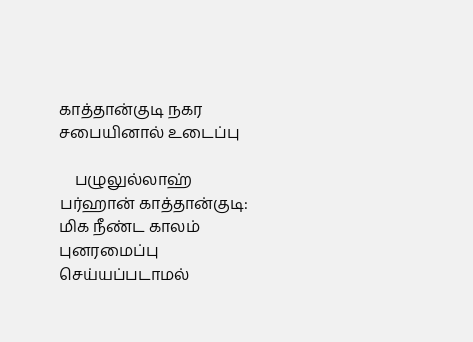காத்தான்குடி நகர சபையினால் உடைப்பு

    பழுலுல்லாஹ் பர்ஹான் காத்தான்குடி: மிக நீண்ட காலம் புனரமைப்பு செய்யப்படாமல்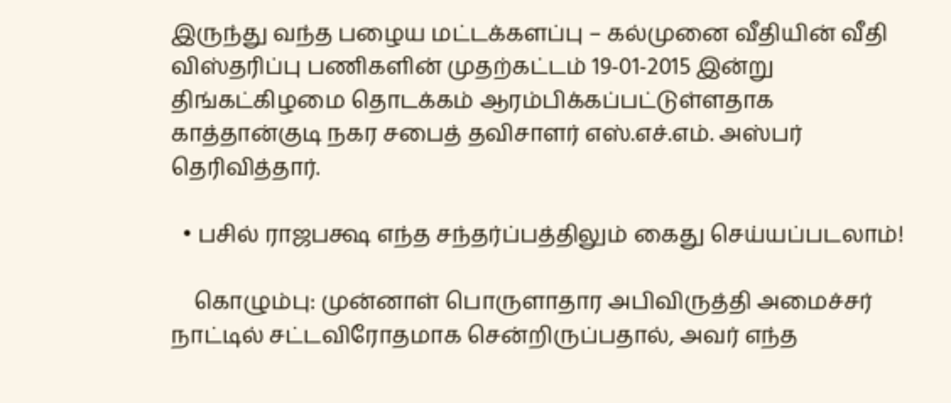இருந்து வந்த பழைய மட்டக்களப்பு – கல்முனை வீதியின் வீதி விஸ்தரிப்பு பணிகளின் முதற்கட்டம் 19-01-2015 இன்று திங்கட்கிழமை தொடக்கம் ஆரம்பிக்கப்பட்டுள்ளதாக காத்தான்குடி நகர சபைத் தவிசாளர் எஸ்.எச்.எம். அஸ்பர் தெரிவித்தார்.

  • பசில் ராஜபக்ஷ எந்த சந்தர்ப்பத்திலும் கைது செய்யப்படலாம்!

    கொழும்பு: முன்னாள் பொருளாதார அபிவிருத்தி அமைச்சர் நாட்டில் சட்டவிரோதமாக சென்றிருப்பதால், அவர் எந்த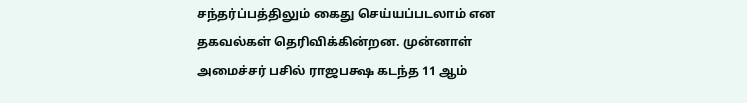சந்தர்ப்பத்திலும் கைது செய்யப்படலாம் என தகவல்கள் தெரிவிக்கின்றன. முன்னாள் அமைச்சர் பசில் ராஜபக்ஷ கடந்த 11 ஆம்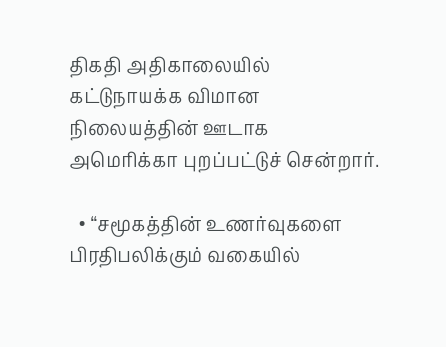திகதி அதிகாலையில் கட்டுநாயக்க விமான நிலையத்தின் ஊடாக அமெரிக்கா புறப்பட்டுச் சென்றார்.

  • “சமூகத்தின் உணர்வுகளை பிரதிபலிக்கும் வகையில்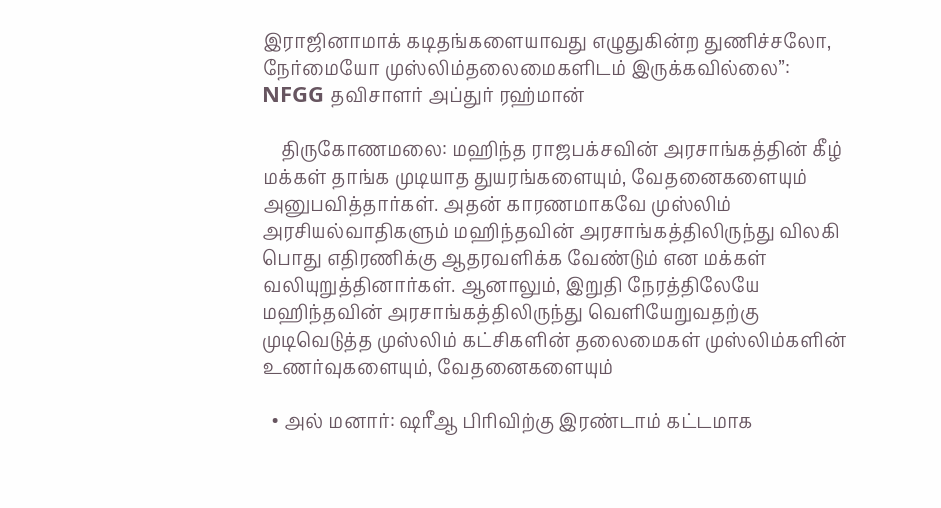இராஜினாமாக் கடிதங்களையாவது எழுதுகின்ற துணிச்சலோ, நேர்மையோ முஸ்லிம்தலைமைகளிடம் இருக்கவில்லை”: NFGG தவிசாளர் அப்துர் ரஹ்மான்

    திருகோணமலை: மஹிந்த ராஜபக்சவின் அரசாங்கத்தின் கீழ் மக்கள் தாங்க முடியாத துயரங்களையும், வேதனைகளையும் அனுபவித்தார்கள். அதன் காரணமாகவே முஸ்லிம் அரசியல்வாதிகளும் மஹிந்தவின் அரசாங்கத்திலிருந்து விலகி பொது எதிரணிக்கு ஆதரவளிக்க வேண்டும் என மக்கள் வலியுறுத்தினார்கள். ஆனாலும், இறுதி நேரத்திலேயே மஹிந்தவின் அரசாங்கத்திலிருந்து வெளியேறுவதற்கு முடிவெடுத்த முஸ்லிம் கட்சிகளின் தலைமைகள் முஸ்லிம்களின் உணர்வுகளையும், வேதனைகளையும்

  • அல் மனார்: ஷரீஆ பிரிவிற்கு இரண்டாம் கட்டமாக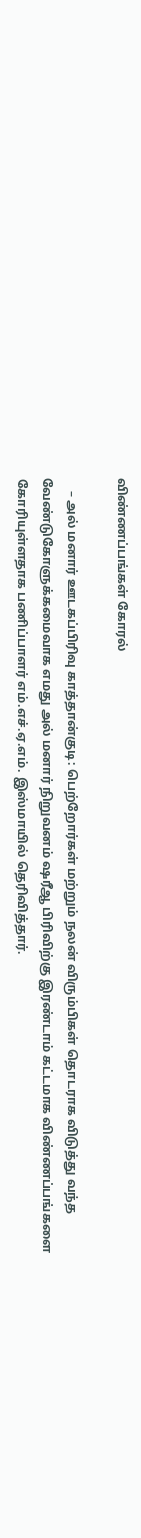விண்ணப்பங்கள் கோரல்

    – அல் மனார் ஊடகப்பிரிவு காத்தான்குடி: பெற்றோர்கள் மற்றும் நலன் விரும்பிகள் தொடராக விடுத்து வந்த வேண்டுகோளுக்கமைவாக எமது அல் மனார் நிறுவனம் ஷரீஆ பிரிவிற்கு இரண்டாம் கட்டமாக விண்ணப்பங்களை கோரியுள்ளதாக பணிப்பாளர் எம்.எச்.ஏ.எம். இஸ்மாயில் தெரிவித்தார்.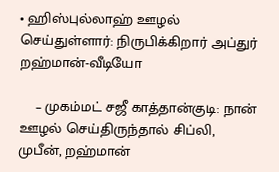• ஹிஸ்புல்லாஹ் ஊழல் செய்துள்ளார்: நிருபிக்கிறார் அப்துர் றஹ்மான்-வீடியோ

    – முகம்மட் சஜீ காத்தான்குடி: நான் ஊழல் செய்திருந்தால் சிப்லி, முபீன், றஹ்மான்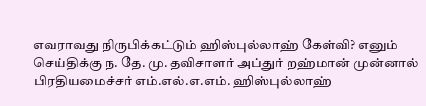எவராவது நிருபிக்கட்டும் ஹிஸ்புல்லாஹ் கேள்வி? எனும் செய்திக்கு ந. தே. மு. தவிசாளர் அப்துர் றஹ்மான் முன்னால் பிரதியமைச்சர் எம்.எல்.எ.எம். ஹிஸ்புல்லாஹ்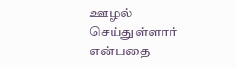ஊழல் செய்துள்ளார் என்பதை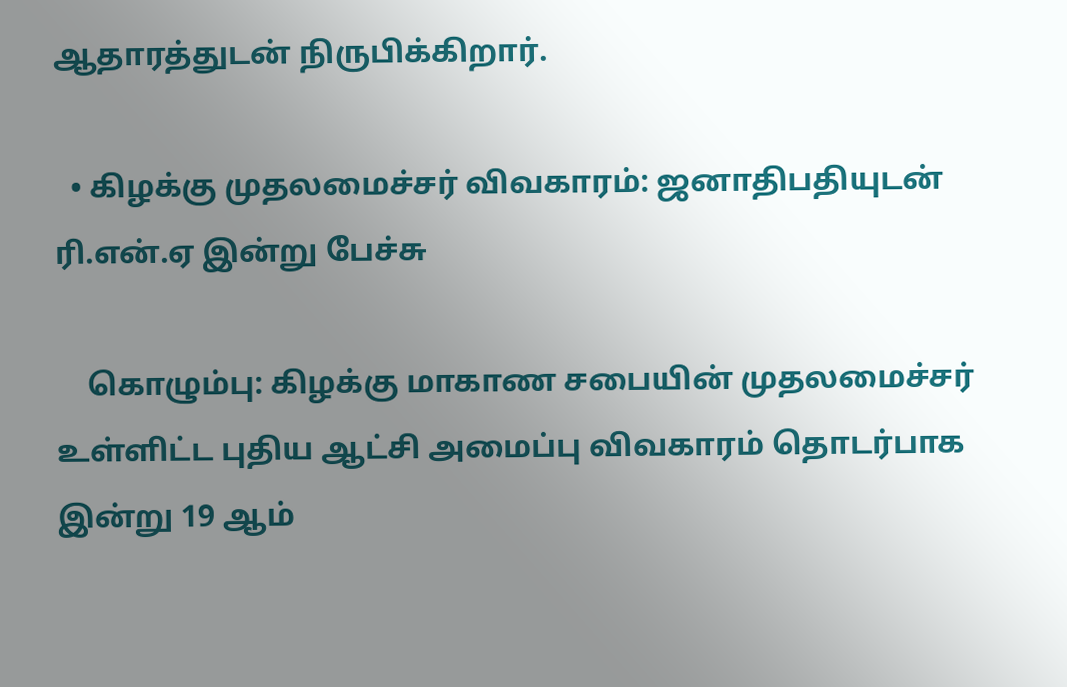ஆதாரத்துடன் நிருபிக்கிறார்.

  • கிழக்கு முதலமைச்சர் விவகாரம்: ஜனாதிபதியுடன் ரி.என்.ஏ இன்று பேச்சு

    கொழும்பு: கிழக்கு மாகாண சபையின் முதலமைச்சர் உள்ளிட்ட புதிய ஆட்சி அமைப்பு விவகாரம் தொடர்பாக இன்று 19 ஆம்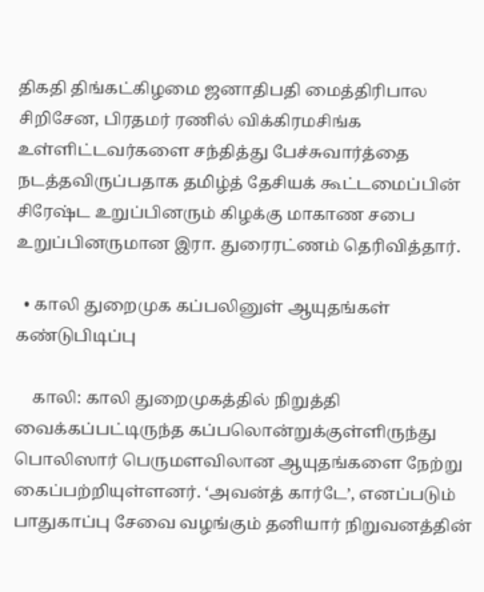திகதி திங்கட்கிழமை ஜனாதிபதி மைத்திரிபால சிறிசேன, பிரதமர் ரணில் விக்கிரமசிங்க உள்ளிட்டவர்களை சந்தித்து பேச்சுவார்த்தை நடத்தவிருப்பதாக தமிழ்த் தேசியக் கூட்டமைப்பின் சிரேஷ்ட உறுப்பினரும் கிழக்கு மாகாண சபை உறுப்பினருமான இரா. துரைரட்ணம் தெரிவித்தார்.

  • காலி துறைமுக கப்பலினுள் ஆயுதங்கள் கண்டுபிடிப்பு

    காலி: காலி துறைமுகத்தில் நிறுத்தி வைக்கப்பட்டிருந்த கப்பலொன்றுக்குள்ளிருந்து பொலிஸார் பெருமளவிலான ஆயுதங்களை நேற்று கைப்பற்றியுள்ளனர். ‘அவன்த் கார்டே’, எனப்படும் பாதுகாப்பு சேவை வழங்கும் தனியார் நிறுவனத்தின்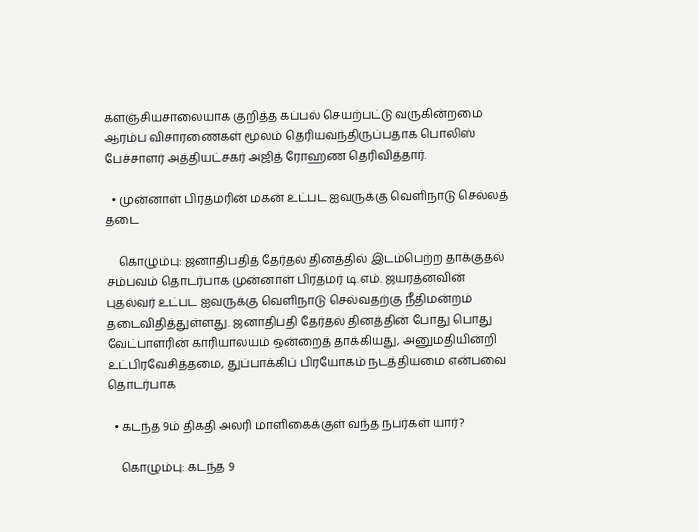களஞ்சியசாலையாக குறித்த கப்பல் செயற்பட்டு வருகின்றமை ஆரம்ப விசாரணைகள் மூலம் தெரியவந்திருப்பதாக பொலிஸ் பேச்சாளர் அத்தியட்சகர் அஜித் ரோஹண தெரிவித்தார்.

  • முன்னாள் பிரதமரின் மகன் உட்பட ஐவருக்கு வெளிநாடு செல்லத் தடை

    கொழும்பு: ஜனாதிபதித் தேர்தல் தினத்தில் இடம்பெற்ற தாக்குதல் சம்பவம் தொடர்பாக முன்னாள் பிரதமர் டி.எம். ஜயரத்னவின் புதல்வர் உட்பட ஐவருக்கு வெளிநாடு செல்வதற்கு நீதிமன்றம் தடைவிதித்துள்ளது. ஜனாதிபதி தேர்தல் தினத்தின் போது பொது வேட்பாளரின் காரியாலயம் ஒன்றைத் தாக்கியது, அனுமதியின்றி உட்பிரவேசித்தமை, துப்பாக்கிப் பிரயோகம் நடத்தியமை என்பவை தொடர்பாக

  • கடந்த 9ம் திகதி அலரி மாளிகைக்குள் வந்த நபர்கள் யார்?

    கொழும்பு: கடந்த 9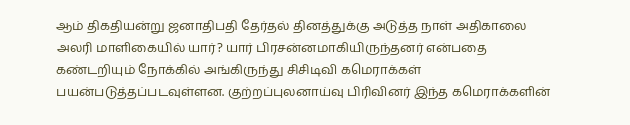ஆம் திகதியன்று ஜனாதிபதி தேர்தல் தினத்துக்கு அடுத்த நாள் அதிகாலை அலரி மாளிகையில் யார்? யார் பிரசன்னமாகியிருந்தனர் என்பதை கண்டறியும் நோக்கில் அங்கிருந்து சிசிடிவி கமெராக்கள் பயன்படுத்தப்படவுள்ளன. குற்றப்புலனாய்வு பிரிவினர் இந்த கமெராக்களின்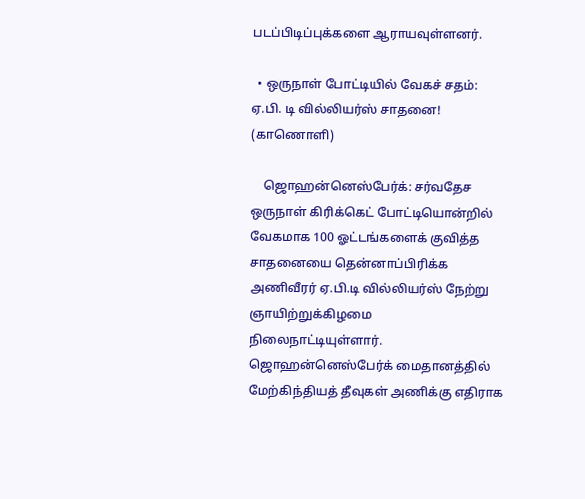படப்பிடிப்புக்களை ஆராயவுள்ளனர்.

  • ஒருநாள் போட்டியில் வேகச் சதம்: ஏ.பி. டி வில்லியர்ஸ் சாதனை! (காணொளி)

    ஜொஹன்னெஸ்பேர்க்: சர்வதேச ஒருநாள் கிரிக்கெட் போட்டியொன்றில் வேகமாக 100 ஓட்டங்களைக் குவித்த சாதனையை தென்னாப்பிரிக்க அணிவீரர் ஏ.பி.டி வில்லியர்ஸ் நேற்று ஞாயிற்றுக்கிழமை நிலைநாட்டியுள்ளார். ஜொஹன்னெஸ்பேர்க் மைதானத்தில் மேற்கிந்தியத் தீவுகள் அணிக்கு எதிராக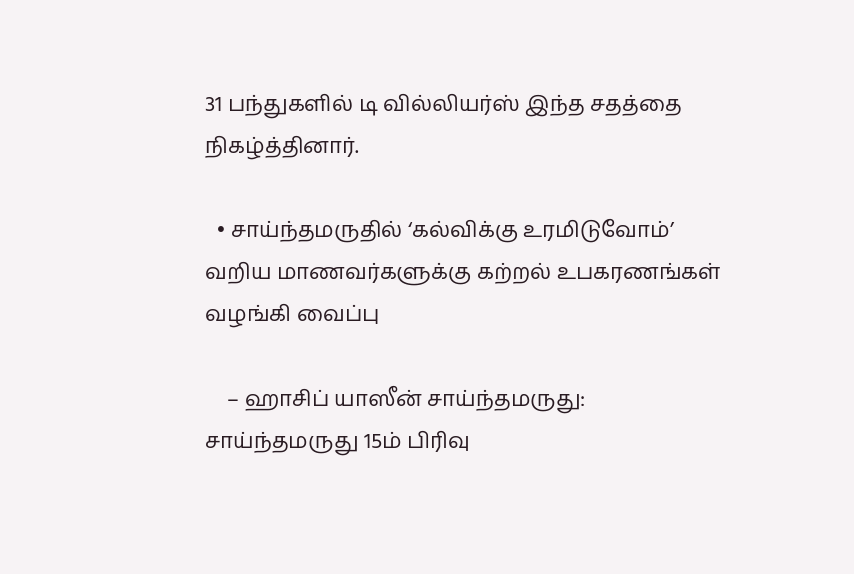31 பந்துகளில் டி வில்லியர்ஸ் இந்த சதத்தை நிகழ்த்தினார்.

  • சாய்ந்தமருதில் ‘கல்விக்கு உரமிடுவோம்’ வறிய மாணவர்களுக்கு கற்றல் உபகரணங்கள் வழங்கி வைப்பு

    – ஹாசிப் யாஸீன் சாய்ந்தமருது: சாய்ந்தமருது 15ம் பிரிவு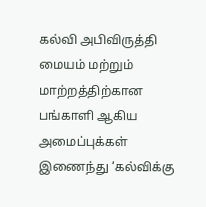கல்வி அபிவிருத்தி மையம் மற்றும் மாற்றத்திற்கான பங்காளி ஆகிய அமைப்புக்கள் இணைந்து ‘கல்விக்கு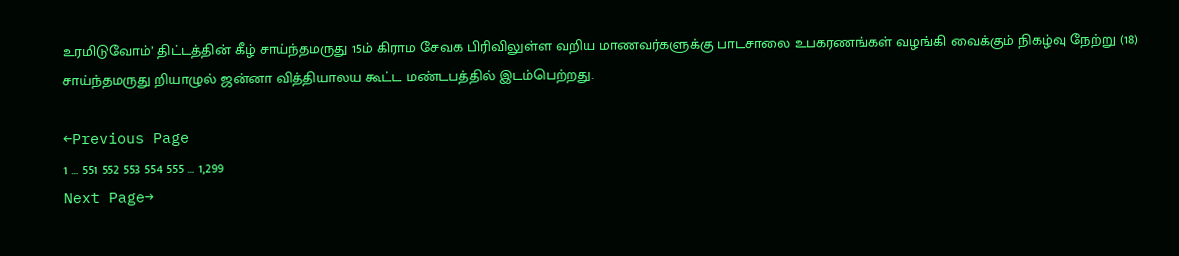உரமிடுவோம்’ திட்டத்தின் கீழ் சாய்ந்தமருது 15ம் கிராம சேவக பிரிவிலுள்ள வறிய மாணவர்களுக்கு பாடசாலை உபகரணங்கள் வழங்கி வைக்கும் நிகழ்வு நேற்று (18) சாய்ந்தமருது றியாழுல் ஜன்னா வித்தியாலய கூட்ட மண்டபத்தில் இடம்பெற்றது.

←Previous Page
1 … 551 552 553 554 555 … 1,299
Next Page→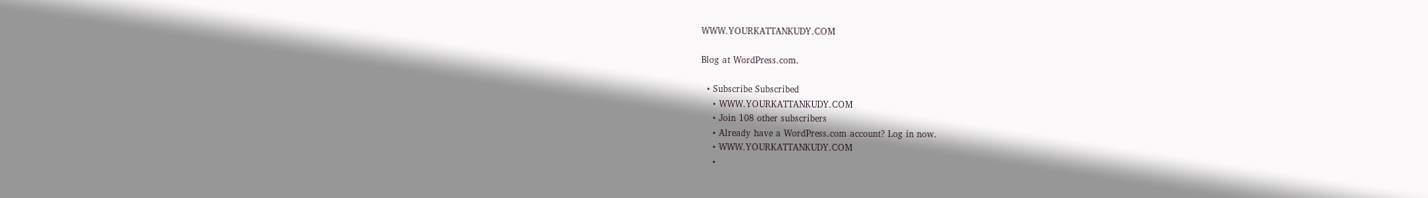WWW.YOURKATTANKUDY.COM

Blog at WordPress.com.

  • Subscribe Subscribed
    • WWW.YOURKATTANKUDY.COM
    • Join 108 other subscribers
    • Already have a WordPress.com account? Log in now.
    • WWW.YOURKATTANKUDY.COM
    •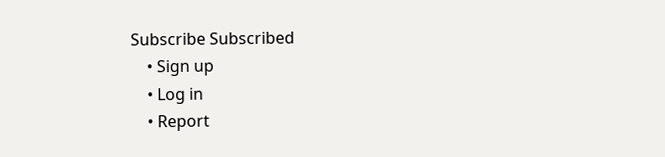Subscribe Subscribed
    • Sign up
    • Log in
    • Report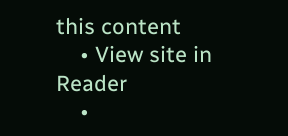this content
    • View site in Reader
    •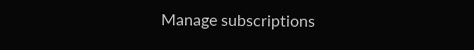Manage subscriptions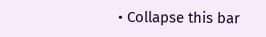• Collapse this bar